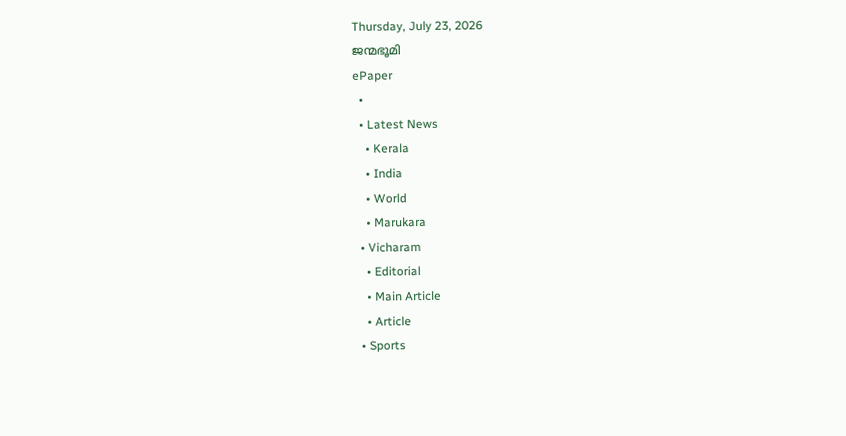Thursday, July 23, 2026
ജന്മഭൂമി
ePaper
  •
  • Latest News
    • Kerala
    • India
    • World
    • Marukara
  • Vicharam
    • Editorial
    • Main Article
    • Article
  • Sports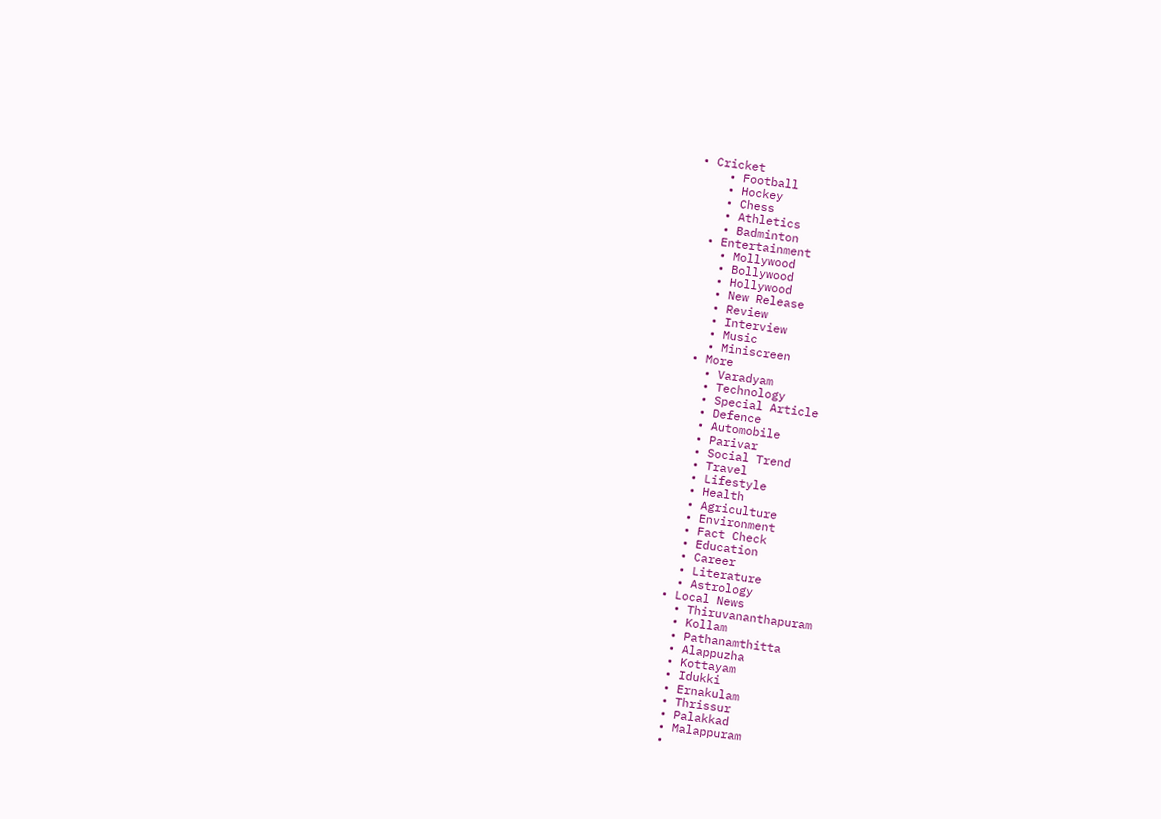• Cricket
    • Football
    • Hockey
    • Chess
    • Athletics
    • Badminton
  • Entertainment
    • Mollywood
    • Bollywood
    • Hollywood
    • New Release
    • Review
    • Interview
    • Music
    • Miniscreen
  • More
    • Varadyam
    • Technology
    • Special Article
    • Defence
    • Automobile
    • Parivar
    • Social Trend
    • Travel
    • Lifestyle
    • Health
    • Agriculture
    • Environment
    • Fact Check
    • Education
    • Career
    • Literature
    • Astrology
  • Local News
    • Thiruvananthapuram
    • Kollam
    • Pathanamthitta
    • Alappuzha
    • Kottayam
    • Idukki
    • Ernakulam
    • Thrissur
    • Palakkad
    • Malappuram
    •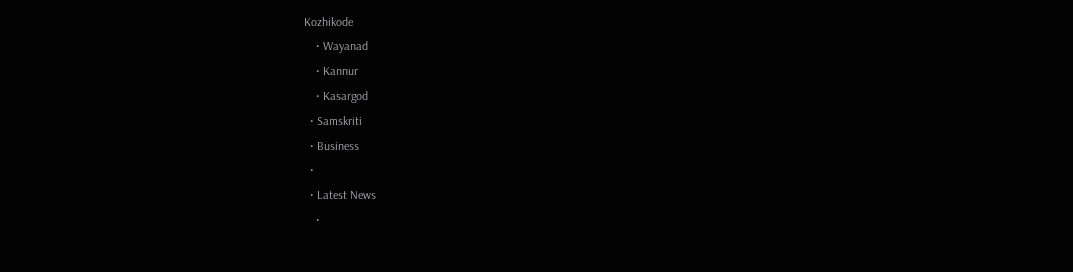Kozhikode
    • Wayanad
    • Kannur
    • Kasargod
  • Samskriti
  • Business
  •
  • Latest News
    •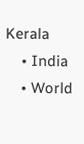Kerala
    • India
    • World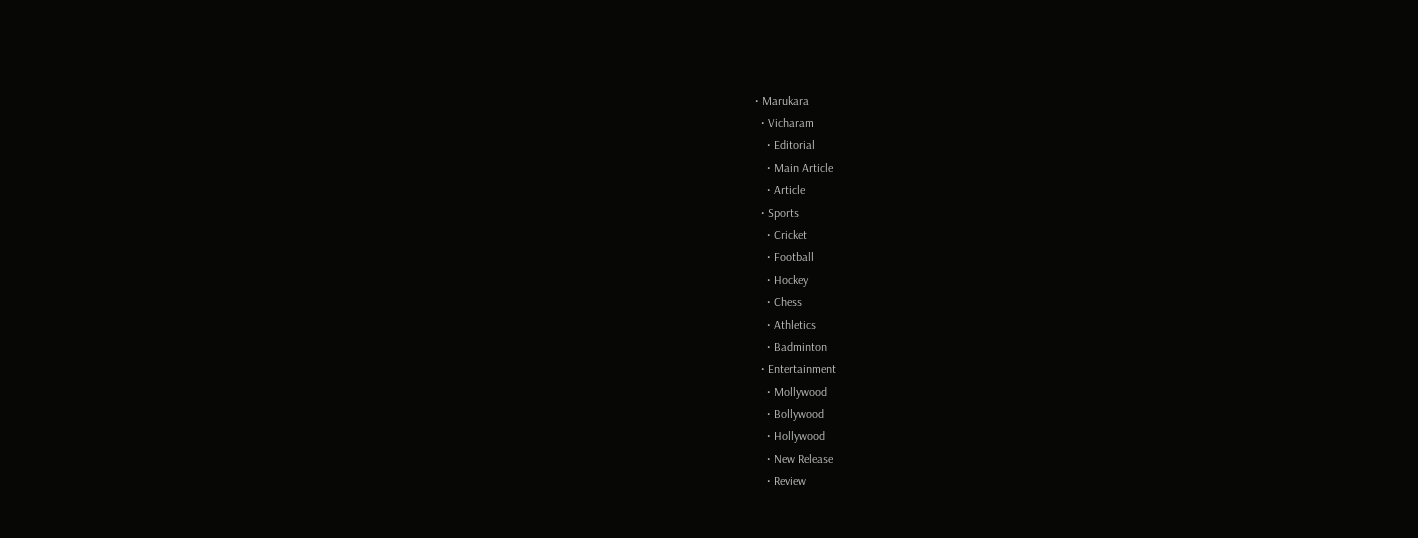• Marukara
  • Vicharam
    • Editorial
    • Main Article
    • Article
  • Sports
    • Cricket
    • Football
    • Hockey
    • Chess
    • Athletics
    • Badminton
  • Entertainment
    • Mollywood
    • Bollywood
    • Hollywood
    • New Release
    • Review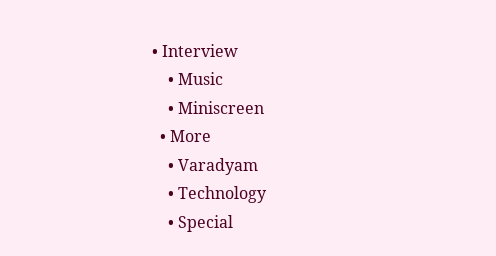• Interview
    • Music
    • Miniscreen
  • More
    • Varadyam
    • Technology
    • Special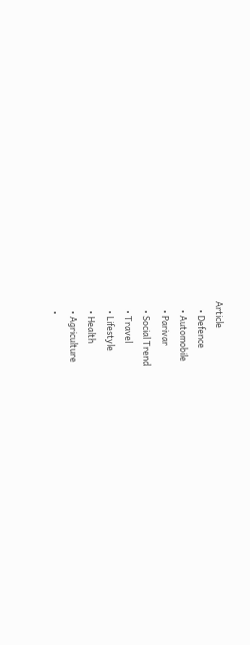Article
    • Defence
    • Automobile
    • Parivar
    • Social Trend
    • Travel
    • Lifestyle
    • Health
    • Agriculture
    •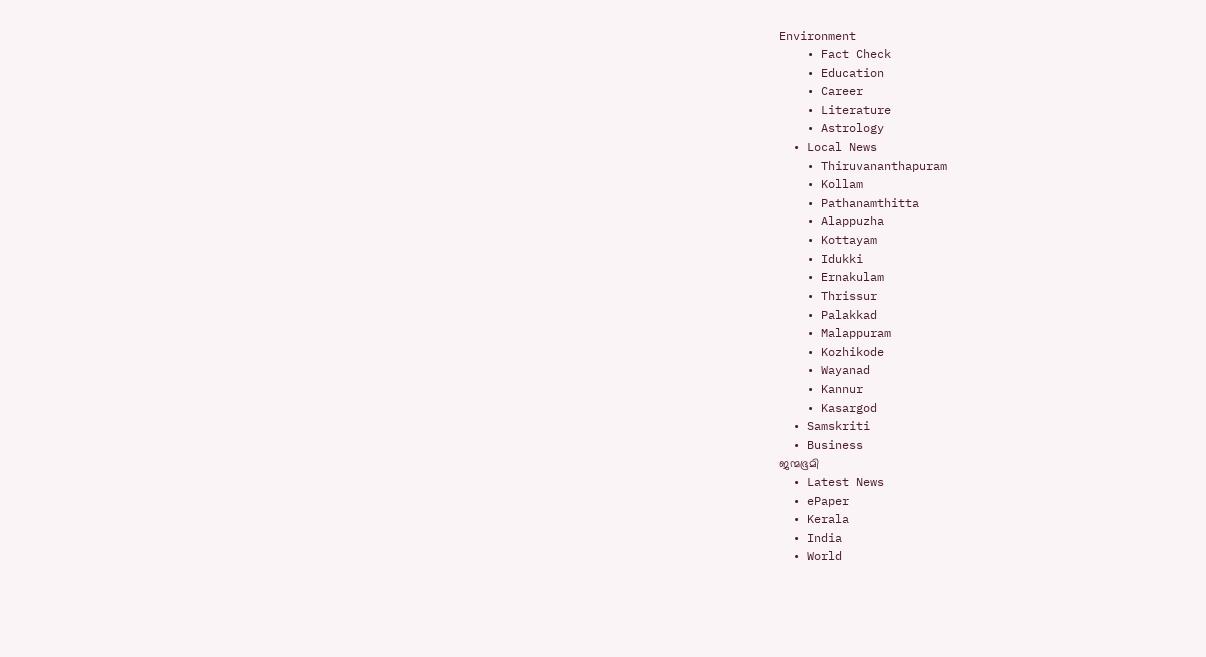Environment
    • Fact Check
    • Education
    • Career
    • Literature
    • Astrology
  • Local News
    • Thiruvananthapuram
    • Kollam
    • Pathanamthitta
    • Alappuzha
    • Kottayam
    • Idukki
    • Ernakulam
    • Thrissur
    • Palakkad
    • Malappuram
    • Kozhikode
    • Wayanad
    • Kannur
    • Kasargod
  • Samskriti
  • Business
ജന്മഭൂമി
  • Latest News
  • ePaper
  • Kerala
  • India
  • World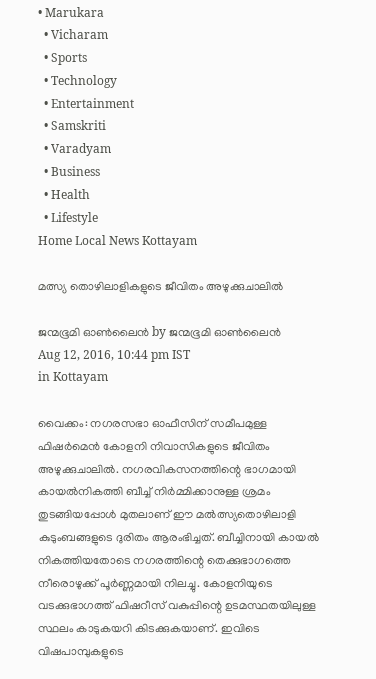• Marukara
  • Vicharam
  • Sports
  • Technology
  • Entertainment
  • Samskriti
  • Varadyam
  • Business
  • Health
  • Lifestyle
Home Local News Kottayam

മത്സ്യ തൊഴിലാളികളുടെ ജീവിതം അഴുക്കുചാലില്‍

ജന്മഭൂമി ഓണ്‍ലൈന്‍ by ജന്മഭൂമി ഓണ്‍ലൈന്‍
Aug 12, 2016, 10:44 pm IST
in Kottayam

വൈക്കം: നഗരസഭാ ഓഫീസിന് സമീപമുള്ള ഫിഷര്‍മെന്‍ കോളനി നിവാസികളുടെ ജീവിതം അഴുക്കുചാലില്‍. നഗരവികസനത്തിന്റെ ഭാഗമായി കായല്‍നികത്തി ബീച്ച് നിര്‍മ്മിക്കാനുള്ള ശ്രമം തുടങ്ങിയപ്പോള്‍ മുതലാണ് ഈ മല്‍ത്സ്യതൊഴിലാളി കുടുംബങ്ങളുടെ ദുരിതം ആരംഭിച്ചത്. ബീച്ചിനായി കായല്‍ നികത്തിയതോടെ നഗരത്തിന്റെ തെക്കുഭാഗത്തെ നീരൊഴുക്ക് പൂര്‍ണ്ണമായി നിലച്ചു. കോളനിയുടെ വടക്കുഭാഗത്ത് ഫിഷറീസ് വകുപ്പിന്റെ ഉടമസ്ഥതയിലുള്ള സ്ഥലം കാടുകയറി കിടക്കുകയാണ്. ഇവിടെ വിഷപാമ്പുകളുടെ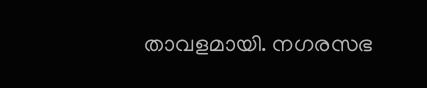താവളമായി. നഗരസഭ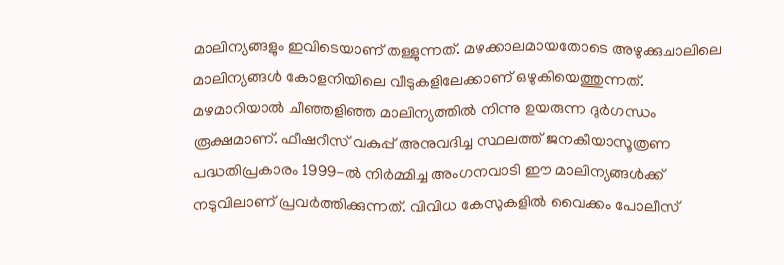മാലിന്യങ്ങളും ഇവിടെയാണ് തള്ളുന്നത്. മഴക്കാലമായതോടെ അഴുക്കുചാലിലെ മാലിന്യങ്ങള്‍ കോളനിയിലെ വീടുകളിലേക്കാണ് ഒഴുകിയെത്തുന്നത്. മഴമാറിയാല്‍ ചീഞ്ഞളിഞ്ഞ മാലിന്യത്തില്‍ നിന്നു ഉയരുന്ന ദുര്‍ഗന്ധം രൂക്ഷമാണ്. ഫീഷറീസ് വകുപ്പ് അനുവദിച്ച സ്ഥലത്ത് ജനകീയാസൂത്രണ പദ്ധതിപ്രകാരം 1999-ല്‍ നിര്‍മ്മിച്ച അംഗനവാടി ഈ മാലിന്യങ്ങള്‍ക്ക് നടുവിലാണ് പ്രവര്‍ത്തിക്കുന്നത്. വിവിധ കേസുകളില്‍ വൈക്കം പോലീസ്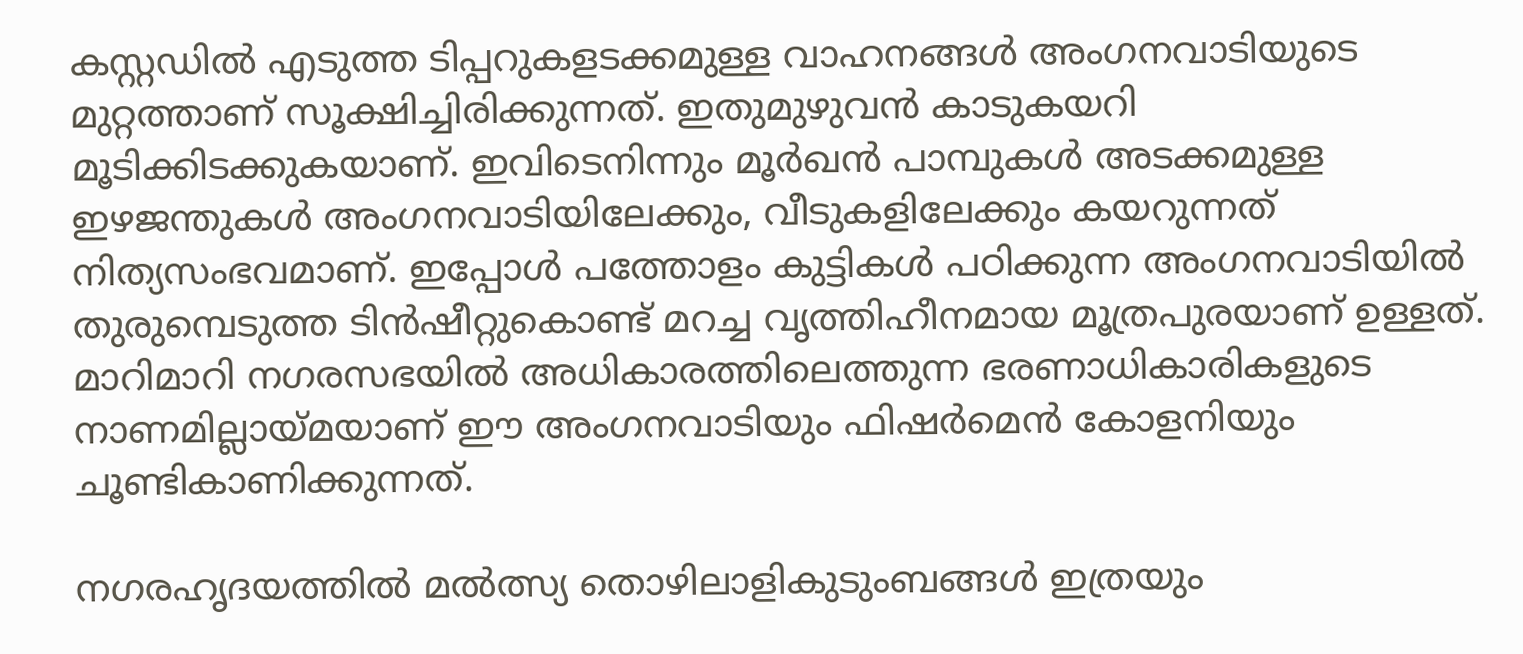കസ്റ്റഡില്‍ എടുത്ത ടിപ്പറുകളടക്കമുള്ള വാഹനങ്ങള്‍ അംഗനവാടിയുടെ മുറ്റത്താണ് സൂക്ഷിച്ചിരിക്കുന്നത്. ഇതുമുഴുവന്‍ കാടുകയറി മൂടിക്കിടക്കുകയാണ്. ഇവിടെനിന്നും മൂര്‍ഖന്‍ പാമ്പുകള്‍ അടക്കമുള്ള ഇഴജന്തുകള്‍ അംഗനവാടിയിലേക്കും, വീടുകളിലേക്കും കയറുന്നത് നിത്യസംഭവമാണ്. ഇപ്പോള്‍ പത്തോളം കുട്ടികള്‍ പഠിക്കുന്ന അംഗനവാടിയില്‍ തുരുമ്പെടുത്ത ടിന്‍ഷീറ്റുകൊണ്ട് മറച്ച വൃത്തിഹീനമായ മൂത്രപുരയാണ് ഉള്ളത്. മാറിമാറി നഗരസഭയില്‍ അധികാരത്തിലെത്തുന്ന ഭരണാധികാരികളുടെ നാണമില്ലായ്‌മയാണ് ഈ അംഗനവാടിയും ഫിഷര്‍മെന്‍ കോളനിയും ചൂണ്ടികാണിക്കുന്നത്.

നഗരഹൃദയത്തില്‍ മല്‍ത്സ്യ തൊഴിലാളികുടുംബങ്ങള്‍ ഇത്രയും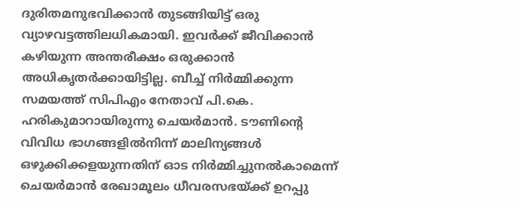ദുരിതമനുഭവിക്കാന്‍ തുടങ്ങിയിട്ട് ഒരു വ്യാഴവട്ടത്തിലധികമായി. ഇവര്‍ക്ക് ജീവിക്കാന്‍ കഴിയുന്ന അന്തരീക്ഷം ഒരുക്കാന്‍ അധികൃതര്‍ക്കായിട്ടില്ല. ബീച്ച് നിര്‍മ്മിക്കുന്ന സമയത്ത് സിപിഎം നേതാവ് പി.കെ. ഹരികുമാറായിരുന്നു ചെയര്‍മാന്‍. ടൗണിന്റെ വിവിധ ഭാഗങ്ങളില്‍നിന്ന് മാലിന്യങ്ങള്‍ ഒഴുക്കിക്കളയുന്നതിന് ഓട നിര്‍മ്മിച്ചുനല്‍കാമെന്ന് ചെയര്‍മാന്‍ രേഖാമൂലം ധീവരസഭയ്‌ക്ക് ഉറപ്പു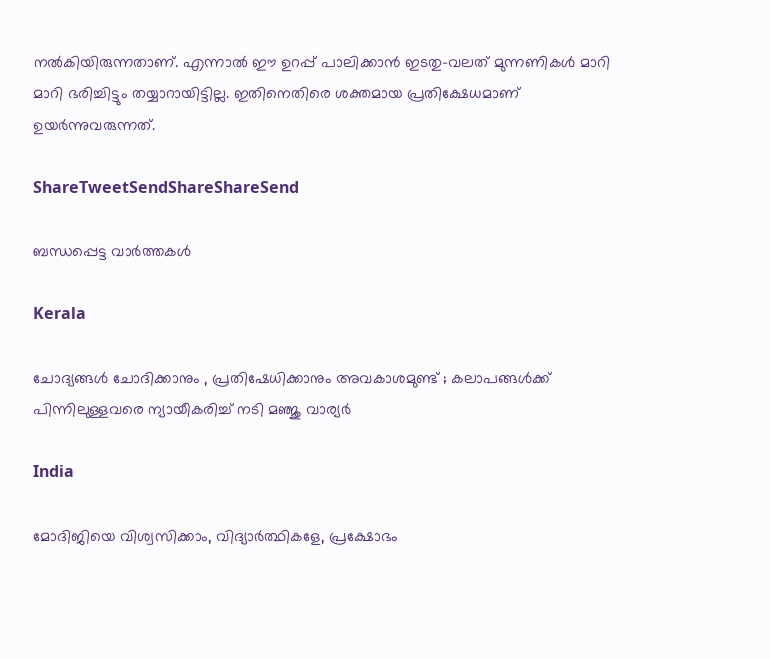നല്‍കിയിരുന്നതാണ്. എന്നാല്‍ ഈ ഉറപ്പ് പാലിക്കാന്‍ ഇടതു-വലത് മുന്നണികള്‍ മാറി മാറി ഭരിച്ചിട്ടും തയ്യാറായിട്ടില്ല. ഇതിനെതിരെ ശക്തമായ പ്രതിക്ഷേധമാണ് ഉയര്‍ന്നുവരുന്നത്.

ShareTweetSendShareShareSend

ബന്ധപ്പെട്ട വാര്‍ത്തകള്‍

Kerala

ചോദ്യങ്ങള്‍ ചോദിക്കാനും , പ്രതിഷേധിക്കാനും അവകാശമുണ്ട് ; കലാപങ്ങൾക്ക് പിന്നിലുള്ളവരെ ന്യായീകരിച്ച് നടി മഞ്ജു വാര്യർ

India

മോദിജിയെ വിശ്വസിക്കാം, വിദ്യാര്‍ത്ഥികളേ, പ്രക്ഷോഭം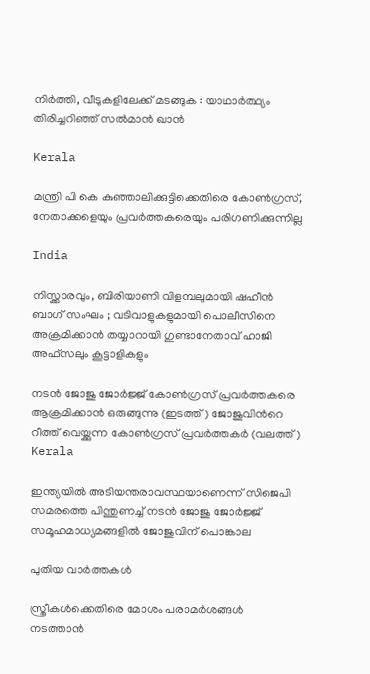നിര്‍ത്തി, വീടുകളിലേക്ക് മടങ്ങുക : യാഥാര്‍ത്ഥ്യം തിരിച്ചറിഞ്ഞ് സല്‍മാന്‍ ഖാന്‍

Kerala

മന്ത്രി പി കെ കുഞ്ഞാലിക്കുട്ടിക്കെതിരെ കോണ്‍ഗ്രസ്, നേതാക്കളെയും പ്രവര്‍ത്തകരെയും പരിഗണിക്കുന്നില്ല

India

നിസ്ക്കാരവും, ബിരിയാണി വിളമ്പലുമായി ഷഹീൻ ബാഗ് സംഘം ; വടിവാളുകളുമായി പൊലീസിനെ അക്രമിക്കാൻ തയ്യാറായി ഗുണ്ടാനേതാവ് ഹാജി അഫ്സലും കൂട്ടാളികളും

നടന്‍ ജോജു ജോര്‍ജ്ജ് കോണ്‍ഗ്രസ് പ്രവര്‍ത്തകരെ ആക്രമിക്കാന്‍ ഒരുങ്ങുന്നു (ഇടത്ത്) ജോജുവിന്‍റെ റീത്ത് വെയ്ക്കുന്ന കോണ്‍ഗ്രസ് പ്രവര്‍ത്തകര്‍ (വലത്ത്)
Kerala

ഇന്ത്യയില്‍ അടിയന്തരാവസ്ഥയാണെന്ന് സിജെപി സമരത്തെ പിന്തുണച്ച് നടന്‍ ജോജു ജോര്‍ജ്ജ് സമൂഹമാധ്യമങ്ങളില്‍ ജോജുവിന് പൊങ്കാല

പുതിയ വാര്‍ത്തകള്‍

സ്ത്രീകള്‍ക്കെതിരെ മോശം പരാമര്‍ശങ്ങള്‍ നടത്താന്‍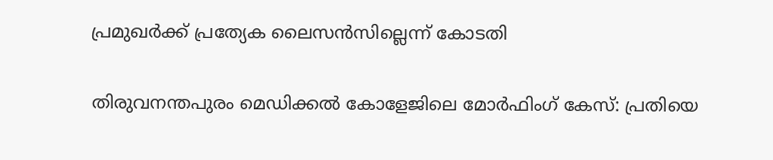പ്രമുഖര്‍ക്ക് പ്രത്യേക ലൈസന്‍സില്ലെന്ന് കോടതി

തിരുവനന്തപുരം മെഡിക്കല്‍ കോളേജിലെ മോര്‍ഫിംഗ് കേസ്: പ്രതിയെ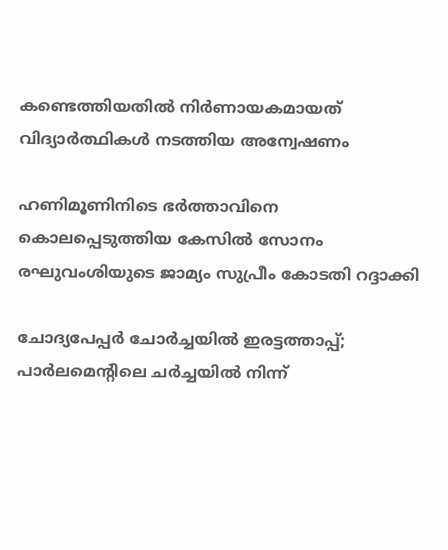കണ്ടെത്തിയതില്‍ നിര്‍ണായകമായത് വിദ്യാര്‍ത്ഥികള്‍ നടത്തിയ അന്വേഷണം

ഹണിമൂണിനിടെ ഭര്‍ത്താവിനെ കൊലപ്പെടുത്തിയ കേസില്‍ സോനം രഘുവംശിയുടെ ജാമ്യം സുപ്രീം കോടതി റദ്ദാക്കി

ചോദ്യപേപ്പര്‍ ചോര്‍ച്ചയില്‍ ഇരട്ടത്താപ്പ്; പാര്‍ലമെന്റിലെ ചര്‍ച്ചയില്‍ നിന്ന്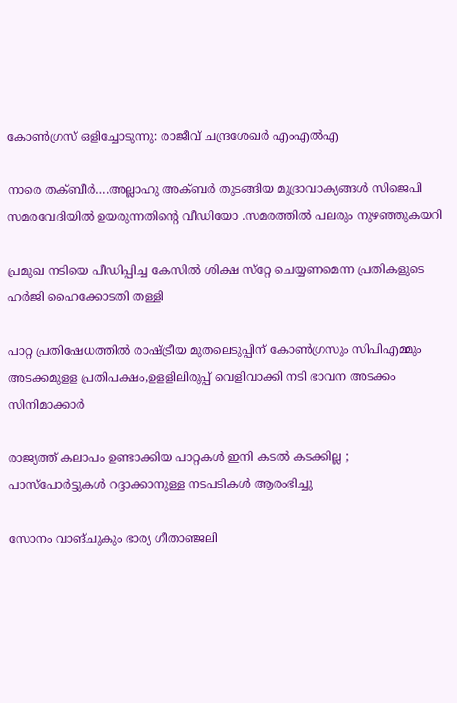കോണ്‍ഗ്രസ് ഒളിച്ചോടുന്നു: രാജീവ് ചന്ദ്രശേഖര്‍ എംഎല്‍എ

നാരെ തക്ബീര്‍….അല്ലാഹു അക്ബര്‍ തുടങ്ങിയ മുദ്രാവാക്യങ്ങള്‍ സിജെപി സമരവേദിയില്‍ ഉയരുന്നതിന്റെ വീഡിയോ .സമരത്തില്‍ പലരും നുഴഞ്ഞുകയറി

പ്രമുഖ നടിയെ പീഡിപ്പിച്ച കേസില്‍ ശിക്ഷ സ്‌റ്റേ ചെയ്യണമെന്ന പ്രതികളുടെ ഹര്‍ജി ഹൈക്കോടതി തള്ളി

പാറ്റ പ്രതിഷേധത്തില്‍ രാഷ്‌ട്രീയ മുതലെടുപ്പിന് കോണ്‍ഗ്രസും സിപിഎമ്മും അടക്കമുളള പ്രതിപക്ഷം,ഉളളിലിരുപ്പ് വെളിവാക്കി നടി ഭാവന അടക്കം സിനിമാക്കാര്‍

രാജ്യത്ത് കലാപം ഉണ്ടാക്കിയ പാറ്റകൾ ഇനി കടൽ കടക്കില്ല ; പാസ്പോർട്ടുകൾ റദ്ദാക്കാനുള്ള നടപടികൾ ആരംഭിച്ചു

സോനം വാങ്ചുകും ഭാര്യ ഗീതാഞ്ജലി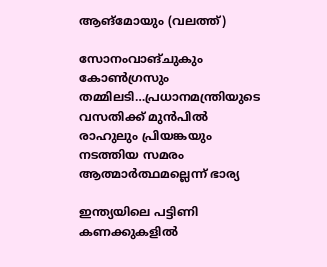ആങ്മോയും (വലത്ത്)

സോനംവാങ്ചുകും കോണ്‍ഗ്രസും തമ്മിലടി…പ്രധാനമന്ത്രിയുടെ വസതിക്ക് മുന്‍പില്‍ രാഹുലും പ്രിയങ്കയും നടത്തിയ സമരം ആത്മാര്‍ത്ഥമല്ലെന്ന് ഭാര്യ

ഇന്ത്യയിലെ പട്ടിണി കണക്കുകളിൽ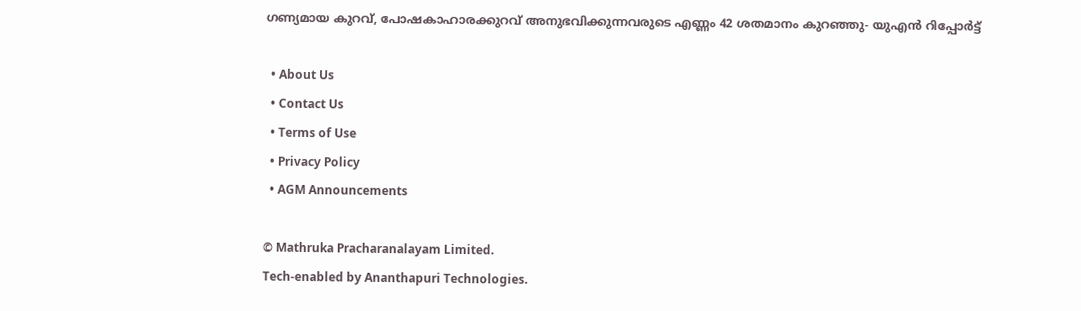ഗണ്യമായ കുറവ്, പോഷകാഹാരക്കുറവ് അനുഭവിക്കുന്നവരുടെ എണ്ണം 42 ശതമാനം കുറഞ്ഞു- യുഎൻ റിപ്പോർട്ട്

  • About Us
  • Contact Us
  • Terms of Use
  • Privacy Policy
  • AGM Announcements

© Mathruka Pracharanalayam Limited.
Tech-enabled by Ananthapuri Technologies.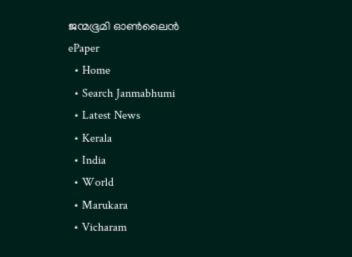ജന്മഭൂമി ഓണ്‍ലൈന്‍
ePaper
  • Home
  • Search Janmabhumi
  • Latest News
  • Kerala
  • India
  • World
  • Marukara
  • Vicharam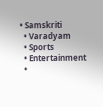• Samskriti
  • Varadyam
  • Sports
  • Entertainment
  •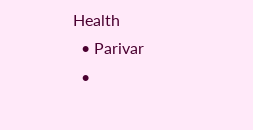Health
  • Parivar
  •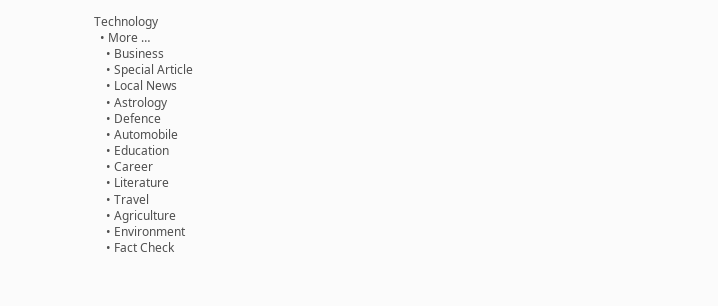Technology
  • More …
    • Business
    • Special Article
    • Local News
    • Astrology
    • Defence
    • Automobile
    • Education
    • Career
    • Literature
    • Travel
    • Agriculture
    • Environment
    • Fact Check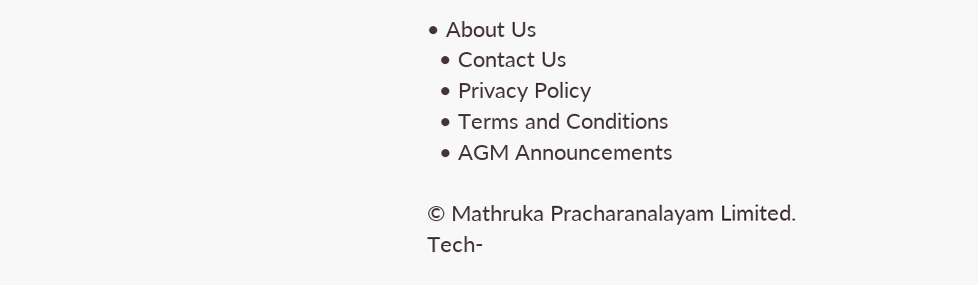• About Us
  • Contact Us
  • Privacy Policy
  • Terms and Conditions
  • AGM Announcements

© Mathruka Pracharanalayam Limited.
Tech-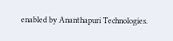enabled by Ananthapuri Technologies.